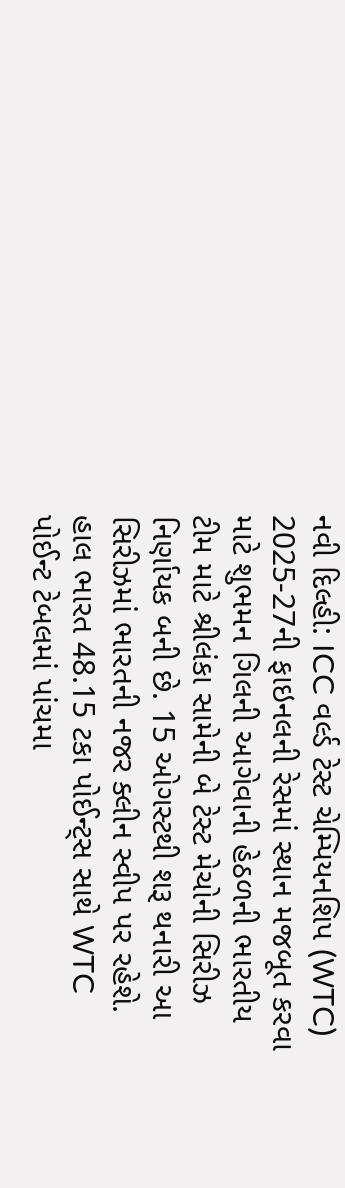નવી દિલ્હી: ICC વર્લ્ડ ટેસ્ટ ચેમ્પિયનશિપ (WTC) 2025-27ની ફાઇનલની રેસમાં સ્થાન મજબૂત કરવા માટે શુભમન ગિલની આગેવાની હેઠળની ભારતીય ટીમ માટે શ્રીલંકા સામેની બે ટેસ્ટ મેચોની સિરીઝ નિર્ણાયક બની છે. 15 ઓગસ્ટથી શરૂ થનારી આ સિરીઝમાં ભારતની નજર ક્લીન સ્વીપ પર રહેશે.
હાલ ભારત 48.15 ટકા પોઈન્ટ્સ સાથે WTC પોઈન્ટ ટેબલમાં પાંચમા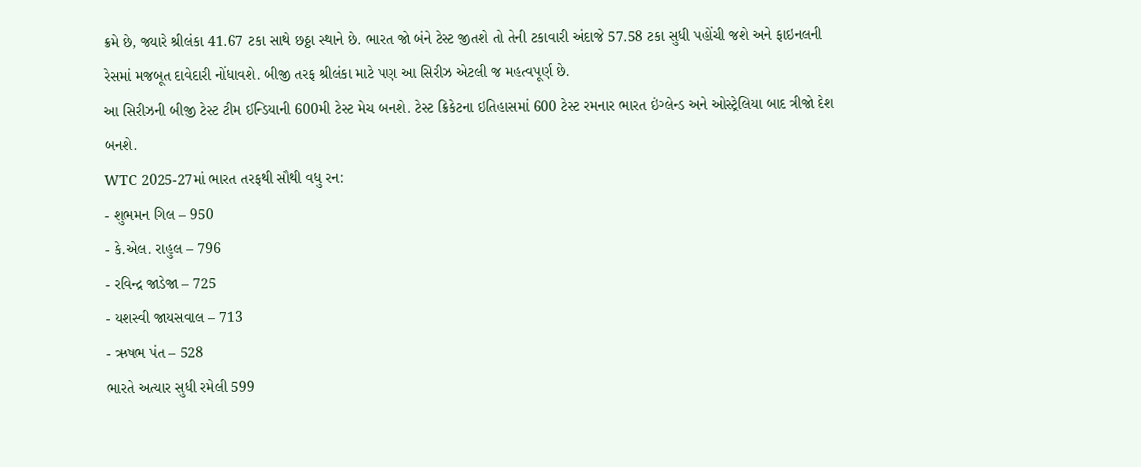ક્રમે છે, જ્યારે શ્રીલંકા 41.67 ટકા સાથે છઠ્ઠા સ્થાને છે. ભારત જો બંને ટેસ્ટ જીતશે તો તેની ટકાવારી અંદાજે 57.58 ટકા સુધી પહોંચી જશે અને ફાઇનલની રેસમાં મજબૂત દાવેદારી નોંધાવશે. બીજી તરફ શ્રીલંકા માટે પણ આ સિરીઝ એટલી જ મહત્વપૂર્ણ છે.
આ સિરીઝની બીજી ટેસ્ટ ટીમ ઈન્ડિયાની 600મી ટેસ્ટ મેચ બનશે. ટેસ્ટ ક્રિકેટના ઇતિહાસમાં 600 ટેસ્ટ રમનાર ભારત ઇંગ્લેન્ડ અને ઓસ્ટ્રેલિયા બાદ ત્રીજો દેશ બનશે.
WTC 2025-27માં ભારત તરફથી સૌથી વધુ રન:
- શુભમન ગિલ – 950
- કે.એલ. રાહુલ – 796
- રવિન્દ્ર જાડેજા – 725
- યશસ્વી જાયસવાલ – 713
- ઋષભ પંત – 528
ભારતે અત્યાર સુધી રમેલી 599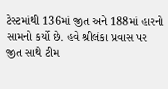ટેસ્ટમાંથી 136માં જીત અને 188માં હારનો સામનો કર્યો છે. હવે શ્રીલંકા પ્રવાસ પર જીત સાથે ટીમ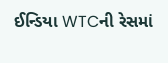ઈન્ડિયા WTCની રેસમાં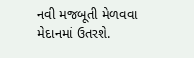નવી મજબૂતી મેળવવા મેદાનમાં ઉતરશે.